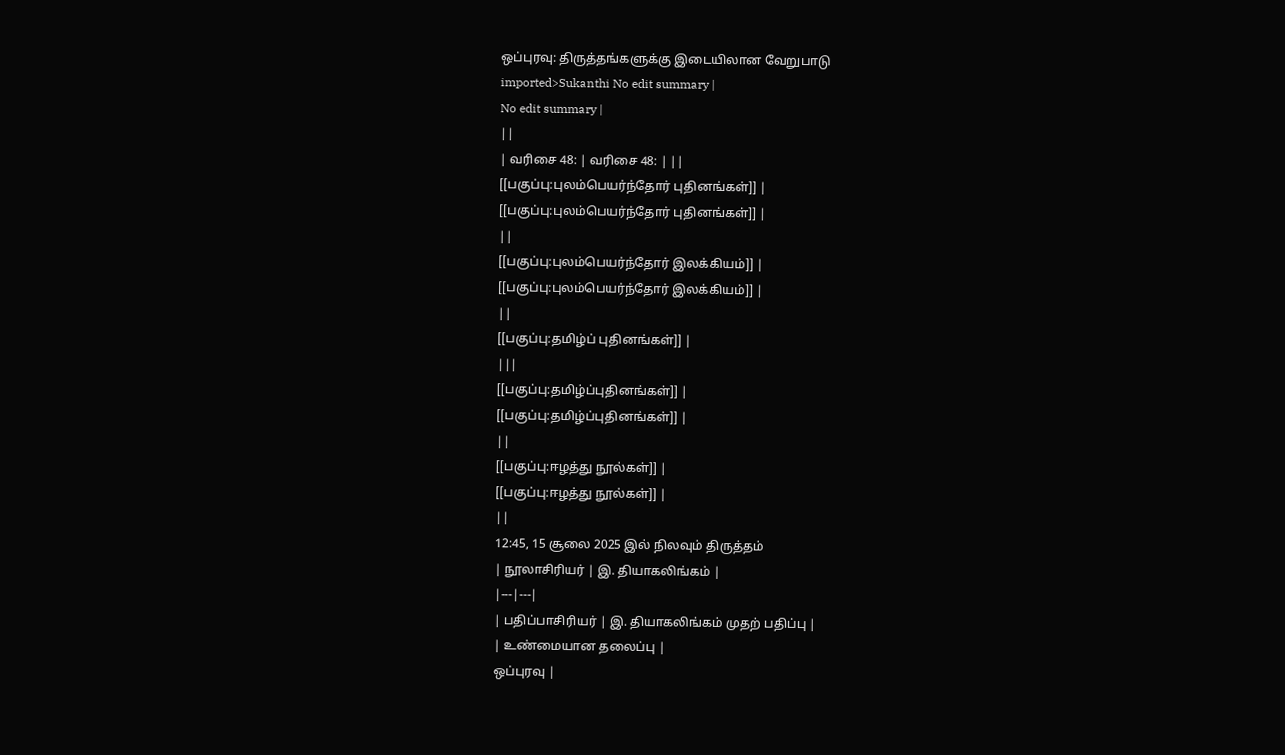ஒப்புரவு: திருத்தங்களுக்கு இடையிலான வேறுபாடு
imported>Sukanthi No edit summary |
No edit summary |
||
| வரிசை 48: | வரிசை 48: | ||
[[பகுப்பு:புலம்பெயர்ந்தோர் புதினங்கள்]] |
[[பகுப்பு:புலம்பெயர்ந்தோர் புதினங்கள்]] |
||
[[பகுப்பு:புலம்பெயர்ந்தோர் இலக்கியம்]] |
[[பகுப்பு:புலம்பெயர்ந்தோர் இலக்கியம்]] |
||
[[பகுப்பு:தமிழ்ப் புதினங்கள்]] |
|||
[[பகுப்பு:தமிழ்ப்புதினங்கள்]] |
[[பகுப்பு:தமிழ்ப்புதினங்கள்]] |
||
[[பகுப்பு:ஈழத்து நூல்கள்]] |
[[பகுப்பு:ஈழத்து நூல்கள்]] |
||
12:45, 15 சூலை 2025 இல் நிலவும் திருத்தம்
| நூலாசிரியர் | இ. தியாகலிங்கம் |
|---|---|
| பதிப்பாசிரியர் | இ. தியாகலிங்கம் முதற் பதிப்பு |
| உண்மையான தலைப்பு |
ஒப்புரவு |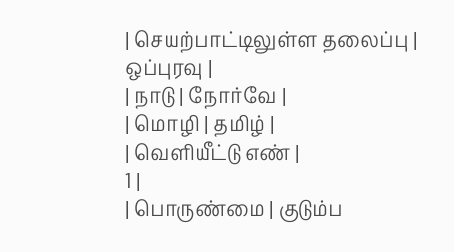| செயற்பாட்டிலுள்ள தலைப்பு |
ஒப்புரவு |
| நாடு | நோர்வே |
| மொழி | தமிழ் |
| வெளியீட்டு எண் |
1 |
| பொருண்மை | குடும்ப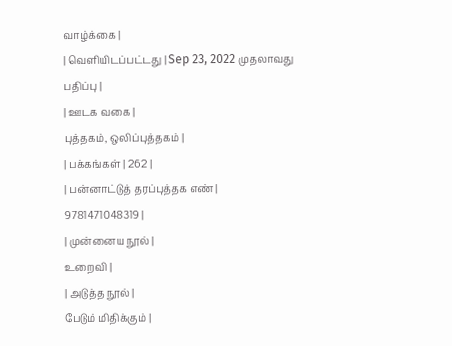வாழ்க்கை |
| வெளியிடப்பட்டது | Sep 23, 2022 முதலாவது பதிப்பு |
| ஊடக வகை |
புத்தகம், ஒலிப்புத்தகம் |
| பக்கங்கள் | 262 |
| பன்னாட்டுத் தரப்புத்தக எண் |
9781471048319 |
| முன்னைய நூல் |
உறைவி |
| அடுத்த நூல் |
பேடும் மிதிக்கும் |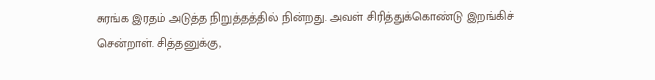சுரங்க இரதம் அடுத்த நிறுத்தத்தில் நின்றது. அவள் சிரித்துக்கொண்டு இறங்கிச் சென்றாள். சித்தனுக்கு,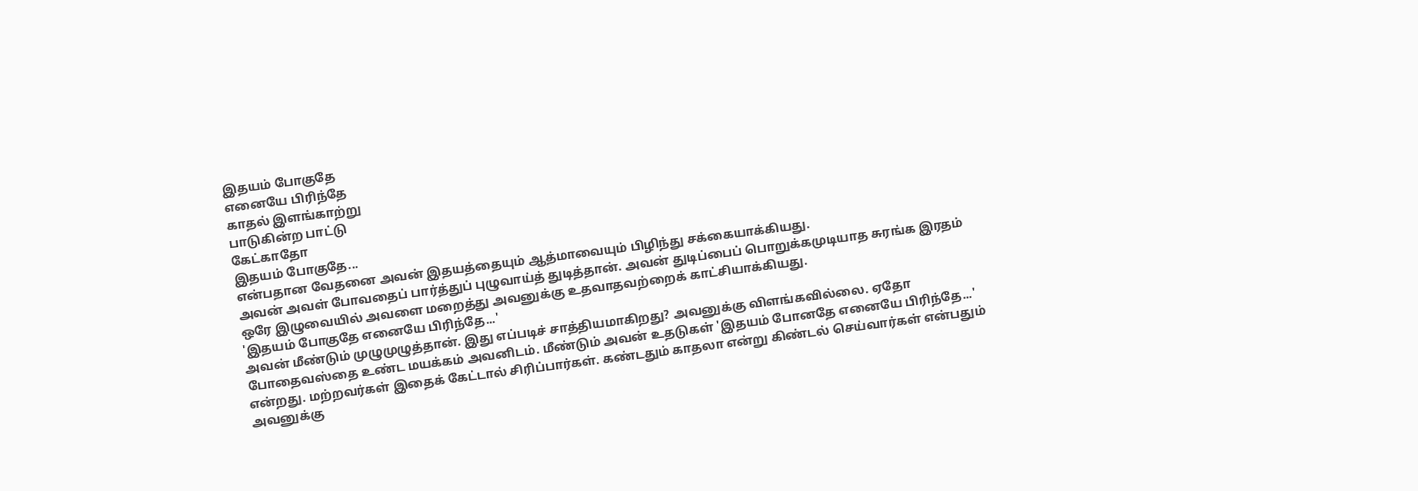இதயம் போகுதே
எனையே பிரிந்தே
காதல் இளங்காற்று
பாடுகின்ற பாட்டு
கேட்காதோ
இதயம் போகுதே...
என்பதான வேதனை அவன் இதயத்தையும் ஆத்மாவையும் பிழிந்து சக்கையாக்கியது.
அவன் அவள் போவதைப் பார்த்துப் புழுவாய்த் துடித்தான். அவன் துடிப்பைப் பொறுக்கமுடியாத சுரங்க இரதம் ஒரே இழுவையில் அவளை மறைத்து அவனுக்கு உதவாதவற்றைக் காட்சியாக்கியது.
'இதயம் போகுதே எனையே பிரிந்தே...'
அவன் மீண்டும் முழுமுழுத்தான். இது எப்படிச் சாத்தியமாகிறது? அவனுக்கு விளங்கவில்லை. ஏதோ போதைவஸ்தை உண்ட மயக்கம் அவனிடம். மீண்டும் அவன் உதடுகள் 'இதயம் போனதே எனையே பிரிந்தே...' என்றது. மற்றவர்கள் இதைக் கேட்டால் சிரிப்பார்கள். கண்டதும் காதலா என்று கிண்டல் செய்வார்கள் என்பதும் அவனுக்கு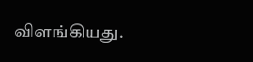விளங்கியது.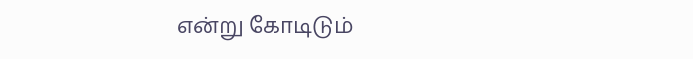என்று கோடிடும்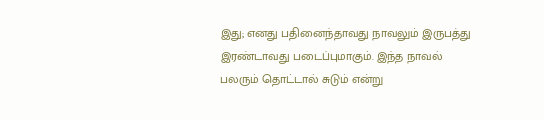இது; எனது பதினைந்தாவது நாவலும் இருபத்து இரண்டாவது படைப்புமாகும். இந்த நாவல் பலரும் தொட்டால் சுடும் என்று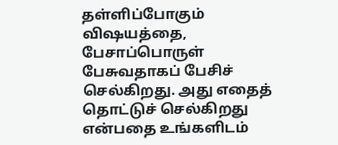தள்ளிப்போகும் விஷயத்தை, பேசாப்பொருள் பேசுவதாகப் பேசிச் செல்கிறது. அது எதைத் தொட்டுச் செல்கிறது என்பதை உங்களிடம்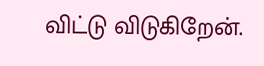விட்டு விடுகிறேன்.